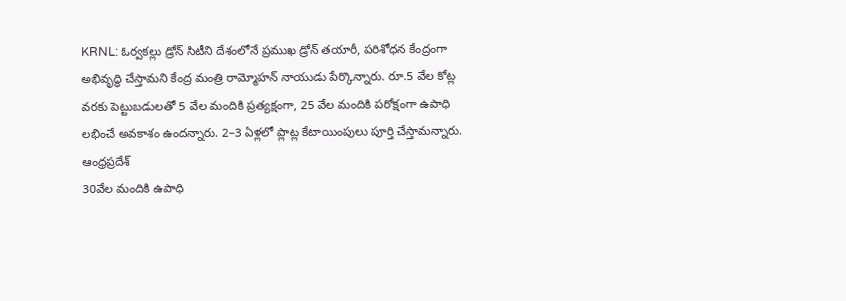KRNL: ఓర్వకల్లు డ్రోన్ సిటీని దేశంలోనే ప్రముఖ డ్రోన్ తయారీ, పరిశోధన కేంద్రంగా అభివృద్ధి చేస్తామని కేంద్ర మంత్రి రామ్మోహన్ నాయుడు పేర్కొన్నారు. రూ.5 వేల కోట్ల వరకు పెట్టుబడులతో 5 వేల మందికి ప్రత్యక్షంగా, 25 వేల మందికి పరోక్షంగా ఉపాధి లభించే అవకాశం ఉందన్నారు. 2–3 ఏళ్లలో ప్లాట్ల కేటాయింపులు పూర్తి చేస్తామన్నారు.
ఆంధ్రప్రదేశ్
30వేల మందికి ఉపాధి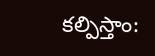కల్పిస్తాం: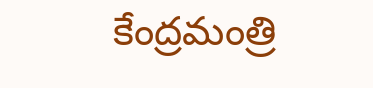కేంద్రమంత్రి